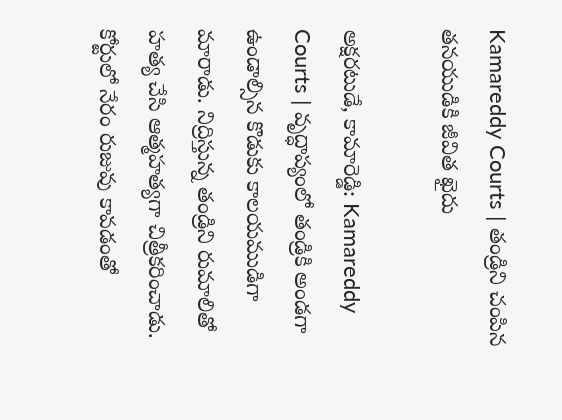Kamareddy Courts | తండ్రిని చంపిన తనయుడికి జీవిత ఖైదు

అక్షరటుడే, కామారెడ్డి: Kamareddy Courts | వృద్ధాప్యంలో తండ్రికి అండగా ఉండాల్సిన కొడుకు కాలయముడిగా మారాడు. నిద్రిస్తున్న తండ్రిని రుమాలితో హత్య చేసి ఆత్మహత్యగా చిత్రీకరించాడు. కోర్టులో నేరం రుజువు కావడంతో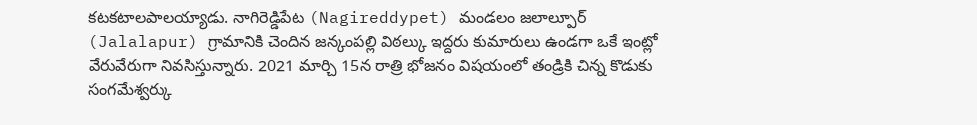కటకటాలపాలయ్యాడు. నాగిరెడ్డిపేట (Nagireddypet) మండలం జలాల్పూర్ (Jalalapur) గ్రామానికి చెందిన జన్కంపల్లి విఠల్కు ఇద్దరు కుమారులు ఉండగా ఒకే ఇంట్లో వేరువేరుగా నివసిస్తున్నారు. 2021 మార్చి 15న రాత్రి భోజనం విషయంలో తండ్రికి చిన్న కొడుకు సంగమేశ్వర్కు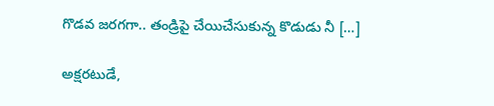గొడవ జరగగా.. తండ్రిపై చేయిచేసుకున్న కొడుడు నీ […]

అక్షరటుడే,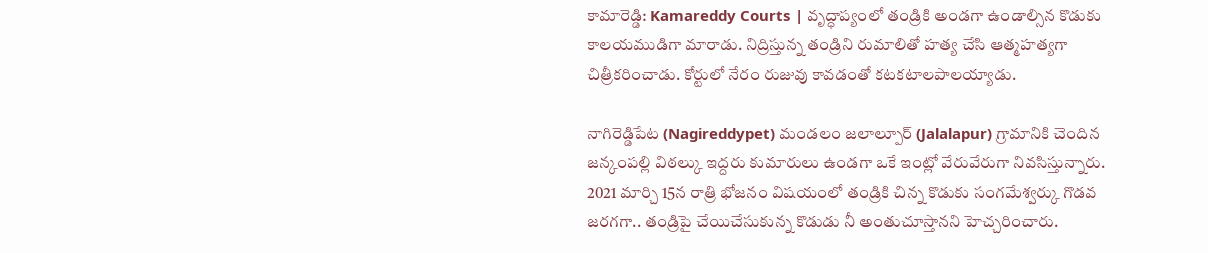కామారెడ్డి: Kamareddy Courts | వృద్ధాప్యంలో తండ్రికి అండగా ఉండాల్సిన కొడుకు కాలయముడిగా మారాడు. నిద్రిస్తున్న తండ్రిని రుమాలితో హత్య చేసి ఆత్మహత్యగా చిత్రీకరించాడు. కోర్టులో నేరం రుజువు కావడంతో కటకటాలపాలయ్యాడు.

నాగిరెడ్డిపేట (Nagireddypet) మండలం జలాల్పూర్ (Jalalapur) గ్రామానికి చెందిన జన్కంపల్లి విఠల్కు ఇద్దరు కుమారులు ఉండగా ఒకే ఇంట్లో వేరువేరుగా నివసిస్తున్నారు. 2021 మార్చి 15న రాత్రి భోజనం విషయంలో తండ్రికి చిన్న కొడుకు సంగమేశ్వర్కు గొడవ జరగగా.. తండ్రిపై చేయిచేసుకున్న కొడుడు నీ అంతుచూస్తానని హెచ్చరించారు.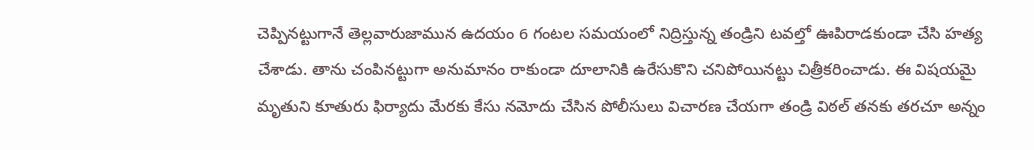చెప్పినట్టుగానే తెల్లవారుజామున ఉదయం 6 గంటల సమయంలో నిద్రిస్తున్న తండ్రిని టవల్తో ఊపిరాడకుండా చేసి హత్య చేశాడు. తాను చంపినట్టుగా అనుమానం రాకుండా దూలానికి ఉరేసుకొని చనిపోయినట్టు చిత్రీకరించాడు. ఈ విషయమై మృతుని కూతురు ఫిర్యాదు మేరకు కేసు నమోదు చేసిన పోలీసులు విచారణ చేయగా తండ్రి విఠల్ తనకు తరచూ అన్నం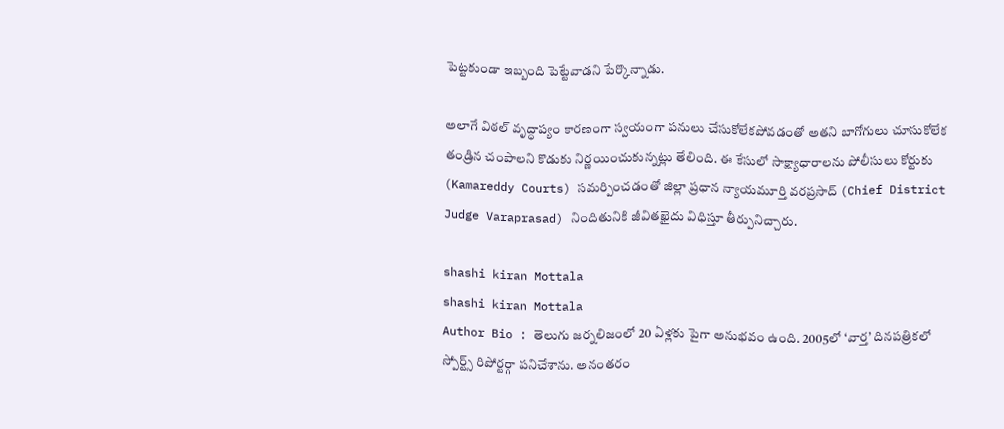పెట్టకుండా ఇబ్బంది పెట్టేవాడని పేర్కొన్నాడు.

అలాగే విఠల్ వృద్ధాప్యం కారణంగా స్వయంగా పనులు చేసుకోలేకపోవడంతో అతని బాగోగులు చూసుకోలేక తండ్రిన చంపాలని కొడుకు నిర్ణయించుకున్నట్లు తేలింది. ఈ కేసులో సాక్ష్యాధారాలను పోలీసులు కోర్టుకు (Kamareddy Courts) సమర్పించడంతో జిల్లా ప్రధాన న్యాయమూర్తి వరప్రసాద్ (Chief District Judge Varaprasad) నిందితునికి జీవితఖైదు విధిస్తూ తీర్పునిచ్చారు.

shashi kiran Mottala
shashi kiran Mottala
Author Bio : తెలుగు జర్నలిజంలో 20 ఏళ్లకు పైగా అనుభవం ఉంది. 2005లో ‘వార్త’ దినపత్రికలో స్పోర్ట్స్ రిపోర్టర్గా పనిచేశాను. అనంతరం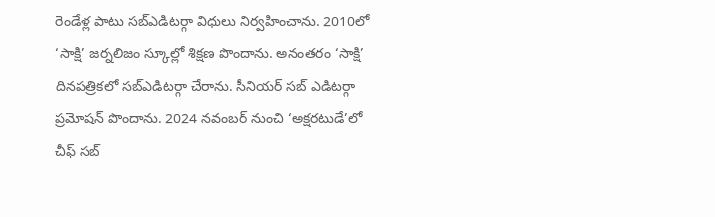రెండేళ్ల పాటు సబ్ఎడిటర్గా విధులు నిర్వహించాను. 2010లో ‘సాక్షి’ జర్నలిజం స్కూల్లో శిక్షణ పొందాను. అనంతరం ‘సాక్షి’ దినపత్రికలో సబ్ఎడిటర్గా చేరాను. సీనియర్ సబ్ ఎడిటర్గా ప్రమోషన్ పొందాను. 2024 నవంబర్ నుంచి ‘అక్షరటుడే’లో చీఫ్ సబ్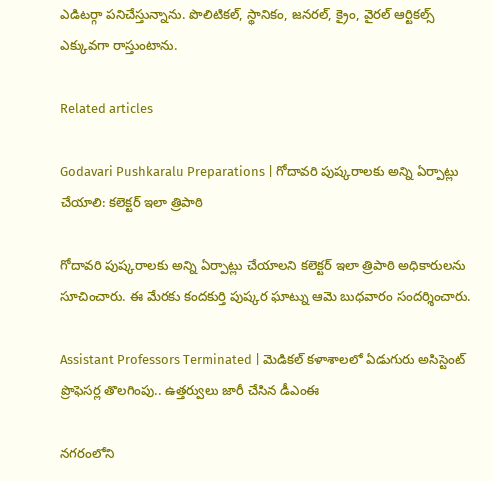ఎడిటర్గా పనిచేస్తున్నాను. పొలిటికల్, స్థానికం, జనరల్, క్రైం, వైరల్ ఆర్టికల్స్ ఎక్కువగా రాస్తుంటాను.

Related articles

Godavari Pushkaralu Preparations | గోదావరి పుష్కరాలకు అన్ని ఏర్పాట్లు చేయాలి: కలెక్టర్ ఇలా త్రిపాఠి

గోదావరి పుష్కరాలకు అన్ని ఏర్పాట్లు చేయాలని కలెక్టర్ ఇలా త్రిపాఠి అధికారులను సూచించారు. ఈ మేరకు కందకుర్తి పుష్కర ఘాట్ను ఆమె బుధవారం సందర్శించారు.

Assistant Professors Terminated | మెడికల్ కళాశాలలో ఏడుగురు అసిస్టెంట్ ప్రొఫెసర్ల తొలగింపు.. ఉత్తర్వులు జారీ చేసిన డీఎంఈ

నగరంలోని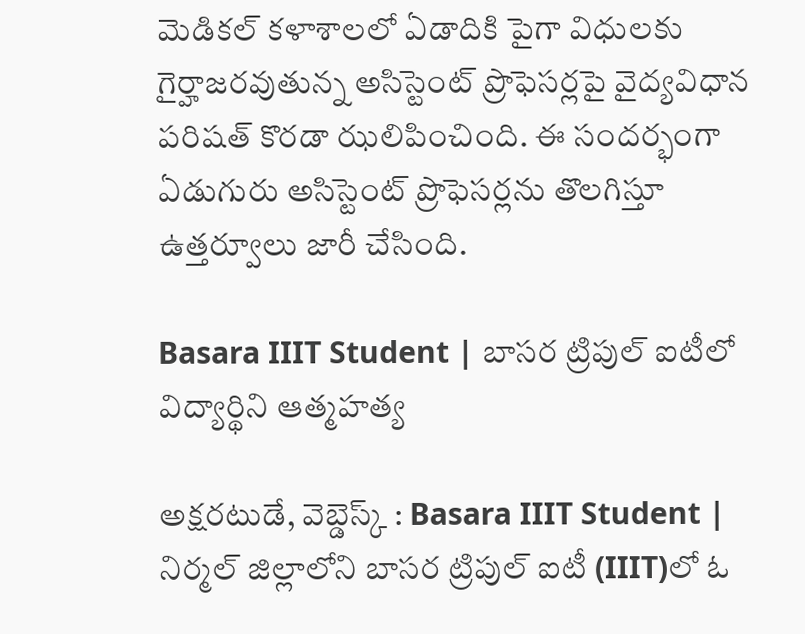మెడికల్ కళాశాలలో ఏడాదికి పైగా విధులకు గైర్హాజరవుతున్న అసిస్టెంట్ ప్రొఫెసర్లపై వైద్యవిధాన పరిషత్ కొరడా ఝలిపించింది. ఈ సందర్భంగా ఏడుగురు అసిస్టెంట్ ప్రొఫెసర్లను తొలగిస్తూ ఉత్తర్వూలు జారీ చేసింది.

Basara IIIT Student | బాసర ట్రిపుల్ ఐటీలో విద్యార్థిని ఆత్మహత్య

అక్షరటుడే, వెబ్డెస్క్ : Basara IIIT Student | నిర్మల్ జిల్లాలోని బాసర ట్రిపుల్ ఐటీ (IIIT)లో ఓ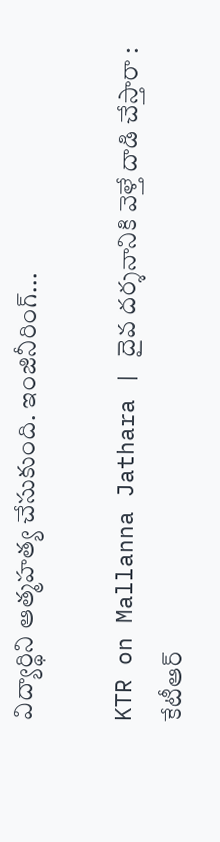విద్యార్థిని ఆత్మహత్య చేసుకుంది. ఇంజినీరింగ్...

KTR on Mallanna Jathara | దైవ దర్శనానికి వెళ్తే దాడి చేస్తారా : కేటీఆర్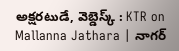అక్షరటుడే, వెబ్డెస్క్ : KTR on Mallanna Jathara | నాగర్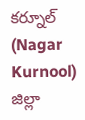కర్నూల్ (Nagar Kurnool) జిల్లా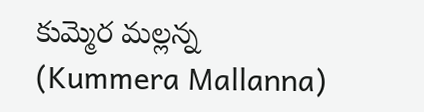కుమ్మెర మల్లన్న (Kummera Mallanna)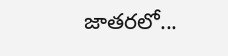జాతరలో...